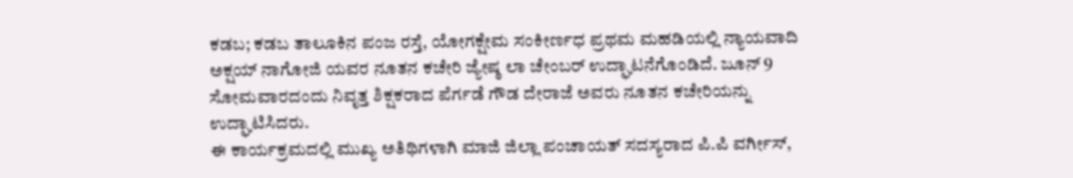ಕಡಬ; ಕಡಬ ತಾಲೂಕಿನ ಪಂಜ ರಸ್ತೆ, ಯೋಗಕ್ಷೇಮ ಸಂಕೀರ್ಣಧ ಪ್ರಥಮ ಮಹಡಿಯಲ್ಲಿ ನ್ಯಾಯವಾದಿ ಅಕ್ಷಯ್ ನಾಗೋಜಿ ಯವರ ನೂತನ ಕಚೇರಿ ಜ್ಯೇಷ್ಠ ಲಾ ಚೇಂಬರ್ ಉದ್ಘಾಟನೆಗೊಂಡಿದೆ. ಜೂನ್ 9 ಸೋಮವಾರದಂದು ನಿವೃತ್ತ ಶಿಕ್ಷಕರಾದ ಪೆರ್ಗಡೆ ಗೌಡ ದೇರಾಜೆ ಅವರು ನೂತನ ಕಚೇರಿಯನ್ನು ಉದ್ಘಾಟಿಸಿದರು.
ಈ ಕಾರ್ಯಕ್ರಮದಲ್ಲಿ ಮುಖ್ಯ ಅತಿಥಿಗಳಾಗಿ ಮಾಜಿ ಜಿಲ್ಲಾ ಪಂಚಾಯತ್ ಸದಸ್ಯರಾದ ಪಿ.ಪಿ ವರ್ಗೀಸ್,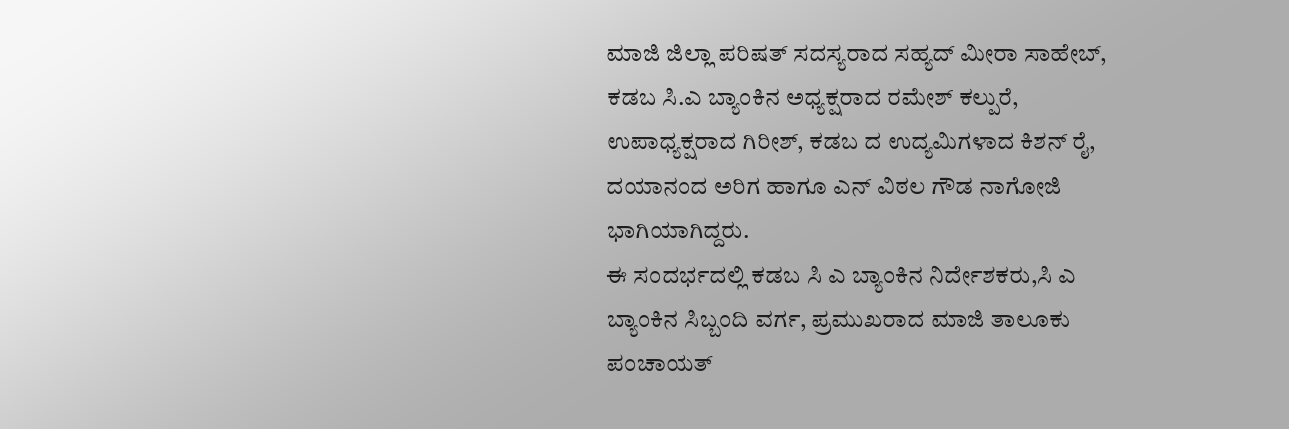ಮಾಜಿ ಜಿಲ್ಲಾ ಪರಿಷತ್ ಸದಸ್ಯರಾದ ಸಹ್ಯದ್ ಮೀರಾ ಸಾಹೇಬ್, ಕಡಬ ಸಿ.ಎ ಬ್ಯಾಂಕಿನ ಅಧ್ಯಕ್ಷರಾದ ರಮೇಶ್ ಕಲ್ಪುರೆ, ಉಪಾಧ್ಯಕ್ಷರಾದ ಗಿರೀಶ್, ಕಡಬ ದ ಉದ್ಯಮಿಗಳಾದ ಕಿಶನ್ ರೈ, ದಯಾನಂದ ಅರಿಗ ಹಾಗೂ ಎನ್ ವಿಠಲ ಗೌಡ ನಾಗೋಜಿ ಭಾಗಿಯಾಗಿದ್ದರು.
ಈ ಸಂದರ್ಭದಲ್ಲಿ ಕಡಬ ಸಿ ಎ ಬ್ಯಾಂಕಿನ ನಿರ್ದೇಶಕರು,ಸಿ ಎ ಬ್ಯಾಂಕಿನ ಸಿಬ್ಬಂದಿ ವರ್ಗ, ಪ್ರಮುಖರಾದ ಮಾಜಿ ತಾಲೂಕು ಪಂಚಾಯತ್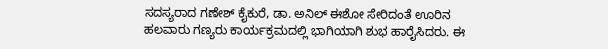ಸದಸ್ಯರಾದ ಗಣೇಶ್ ಕೈಕುರೆ, ಡಾ. ಅನಿಲ್ ಈಶೋ ಸೇರಿದಂತೆ ಊರಿನ ಹಲವಾರು ಗಣ್ಯರು ಕಾರ್ಯಕ್ರಮದಲ್ಲಿ ಭಾಗಿಯಾಗಿ ಶುಭ ಹಾರೈಸಿದರು. ಈ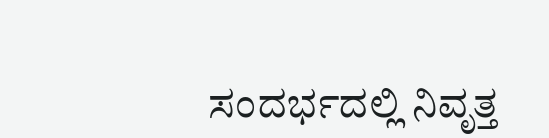ಸಂದರ್ಭದಲ್ಲಿ ನಿವೃತ್ತ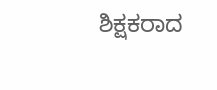ಶಿಕ್ಷಕರಾದ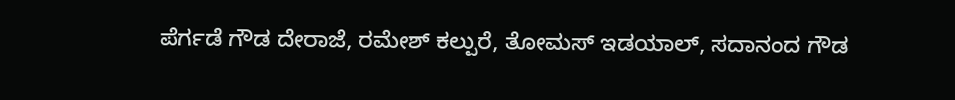ಪೆರ್ಗಡೆ ಗೌಡ ದೇರಾಜೆ, ರಮೇಶ್ ಕಲ್ಪುರೆ, ತೋಮಸ್ ಇಡಯಾಲ್, ಸದಾನಂದ ಗೌಡ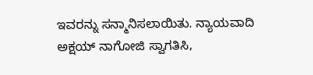ಇವರನ್ನು ಸನ್ಮಾನಿಸಲಾಯಿತು. ನ್ಯಾಯವಾದಿ ಅಕ್ಷಯ್ ನಾಗೋಜಿ ಸ್ವಾಗತಿಸಿ,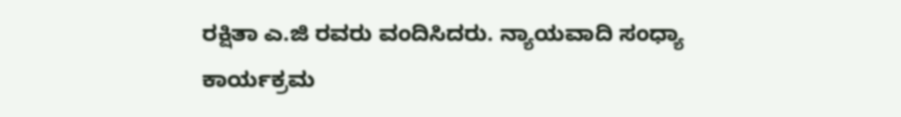ರಕ್ಷಿತಾ ಎ.ಜಿ ರವರು ವಂದಿಸಿದರು. ನ್ಯಾಯವಾದಿ ಸಂಧ್ಯಾ ಕಾರ್ಯಕ್ರಮ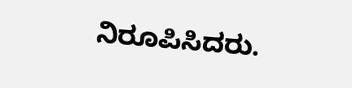ನಿರೂಪಿಸಿದರು.